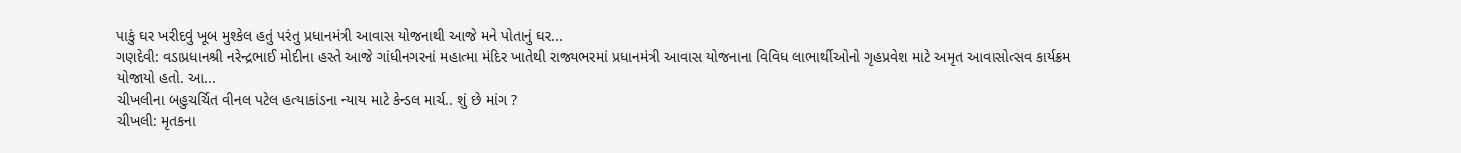પાકું ઘર ખરીદવું ખૂબ મુશ્કેલ હતું પરંતુ પ્રધાનમંત્રી આવાસ યોજનાથી આજે મને પોતાનું ઘર...
ગણદેવી: વડાપ્રધાનશ્રી નરેન્દ્રભાઈ મોદીના હસ્તે આજે ગાંધીનગરનાં મહાત્મા મંદિર ખાતેથી રાજ્યભરમાં પ્રધાનમંત્રી આવાસ યોજનાના વિવિધ લાભાર્થીઓનો ગૃહપ્રવેશ માટે અમૃત આવાસોત્સવ કાર્યક્રમ યોજાયો હતો. આ...
ચીખલીના બહુચર્ચિત વીનલ પટેલ હત્યાકાંડના ન્યાય માટે કેન્ડલ માર્ચ.. શું છે માંગ ?
ચીખલી: મૃતકના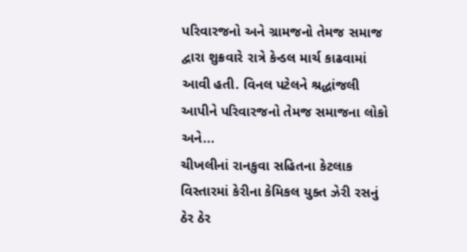પરિવારજનો અને ગ્રામજનો તેમજ સમાજ દ્વારા શુક્રવારે રાત્રે કેન્ડલ માર્ચ કાઢવામાં આવી હતી. વિનલ પટેલને શ્રદ્ધાંજલી આપીને પરિવારજનો તેમજ સમાજના લોકો અને...
ચીખલીનાં રાનકુવા સહિતના કેટલાક વિસ્તારમાં કેરીના કેમિકલ યુક્ત ઝેરી રસનું ઠેર ઠેર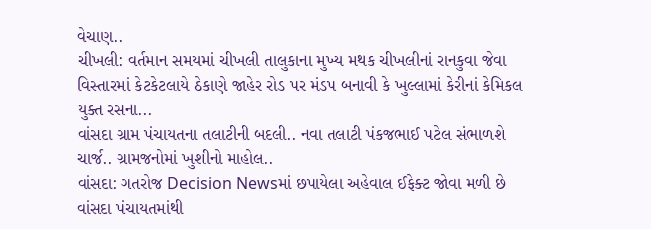વેચાણ..
ચીખલી: વર્તમાન સમયમાં ચીખલી તાલુકાના મુખ્ય મથક ચીખલીનાં રાનકુવા જેવા વિસ્તારમાં કેટકેટલાયે ઠેકાણે જાહેર રોડ પર મંડપ બનાવી કે ખુલ્લામાં કેરીનાં કેમિકલ યુક્ત રસના...
વાંસદા ગ્રામ પંચાયતના તલાટીની બદલી.. નવા તલાટી પંકજભાઈ પટેલ સંભાળશે ચાર્જ.. ગ્રામજનોમાં ખુશીનો માહોલ..
વાંસદા: ગતરોજ Decision Newsમાં છપાયેલા અહેવાલ ઈફેક્ટ જોવા મળી છે વાંસદા પંચાયતમાંથી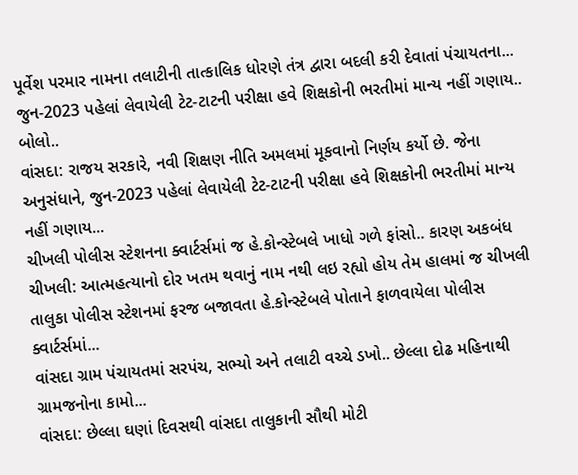પૂર્વેશ પરમાર નામના તલાટીની તાત્કાલિક ધોરણે તંત્ર દ્વારા બદલી કરી દેવાતાં પંચાયતના...
જુન-2023 પહેલાં લેવાયેલી ટેટ-ટાટની પરીક્ષા હવે શિક્ષકોની ભરતીમાં માન્ય નહીં ગણાય.. બોલો..
વાંસદા: રાજય સરકારે, નવી શિક્ષણ નીતિ અમલમાં મૂકવાનો નિર્ણય કર્યો છે. જેના અનુસંધાને, જુન-2023 પહેલાં લેવાયેલી ટેટ-ટાટની પરીક્ષા હવે શિક્ષકોની ભરતીમાં માન્ય નહીં ગણાય...
ચીખલી પોલીસ સ્ટેશનના ક્વાર્ટર્સમાં જ હે.કોન્સ્ટેબલે ખાધો ગળે ફાંસો.. કારણ અકબંધ
ચીખલી: આત્મહત્યાનો દોર ખતમ થવાનું નામ નથી લઇ રહ્યો હોય તેમ હાલમાં જ ચીખલી તાલુકા પોલીસ સ્ટેશનમાં ફરજ બજાવતા હે.કોન્સ્ટેબલે પોતાને ફાળવાયેલા પોલીસ ક્વાર્ટર્સમાં...
વાંસદા ગ્રામ પંચાયતમાં સરપંચ, સભ્યો અને તલાટી વચ્ચે ડખો.. છેલ્લા દોઢ મહિનાથી ગ્રામજનોના કામો...
વાંસદા: છેલ્લા ઘણાં દિવસથી વાંસદા તાલુકાની સૌથી મોટી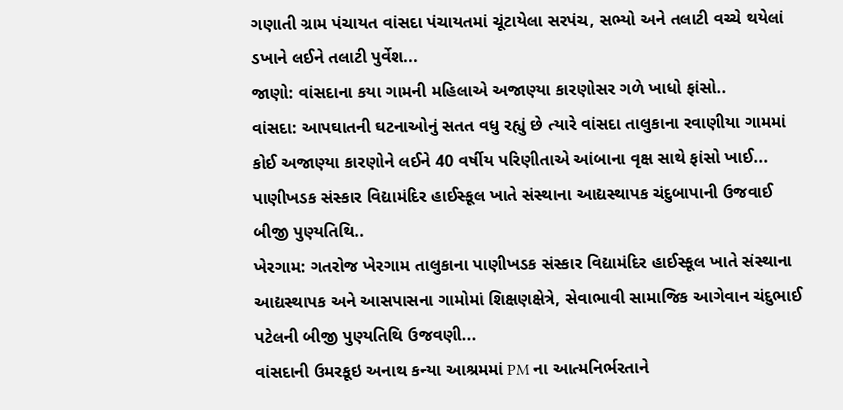ગણાતી ગ્રામ પંચાયત વાંસદા પંચાયતમાં ચૂંટાયેલા સરપંચ, સભ્યો અને તલાટી વચ્ચે થયેલાં ડખાને લઈને તલાટી પુર્વેશ...
જાણો: વાંસદાના કયા ગામની મહિલાએ અજાણ્યા કારણોસર ગળે ખાધો ફાંસો..
વાંસદા: આપઘાતની ઘટનાઓનું સતત વધુ રહ્યું છે ત્યારે વાંસદા તાલુકાના રવાણીયા ગામમાં કોઈ અજાણ્યા કારણોને લઈને 40 વર્ષીય પરિણીતાએ આંબાના વૃક્ષ સાથે ફાંસો ખાઈ...
પાણીખડક સંસ્કાર વિદ્યામંદિર હાઈસ્કૂલ ખાતે સંસ્થાના આદ્યસ્થાપક ચંદુબાપાની ઉજવાઈ બીજી પુણ્યતિથિ..
ખેરગામ: ગતરોજ ખેરગામ તાલુકાના પાણીખડક સંસ્કાર વિદ્યામંદિર હાઈસ્કૂલ ખાતે સંસ્થાના આદ્યસ્થાપક અને આસપાસના ગામોમાં શિક્ષણક્ષેત્રે, સેવાભાવી સામાજિક આગેવાન ચંદુભાઈ પટેલની બીજી પુણ્યતિથિ ઉજવણી...
વાંસદાની ઉમરકૂઇ અનાથ કન્યા આશ્રમમાં PM ના આત્મનિર્ભરતાને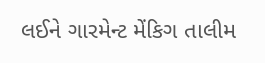લઈને ગારમેન્ટ મેંકિગ તાલીમ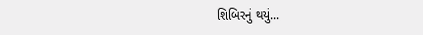શિબિરનું થયું...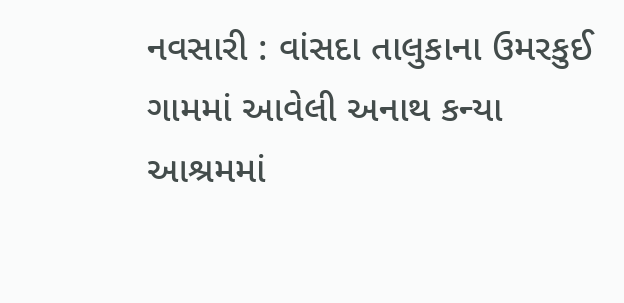નવસારી : વાંસદા તાલુકાના ઉમરકુઈ ગામમાં આવેલી અનાથ કન્યા આશ્રમમાં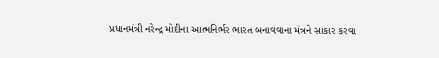પ્રધાનમંત્રી નરેન્દ્ર મોદીના આત્મનિર્ભર ભારત બનાવવાના મંત્રને સાકાર કરવા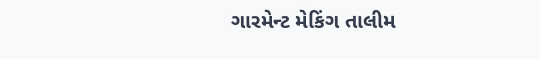ગારમેન્ટ મેકિંગ તાલીમ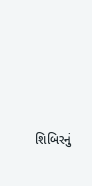શિબિરનું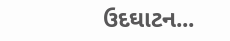ઉદઘાટન...